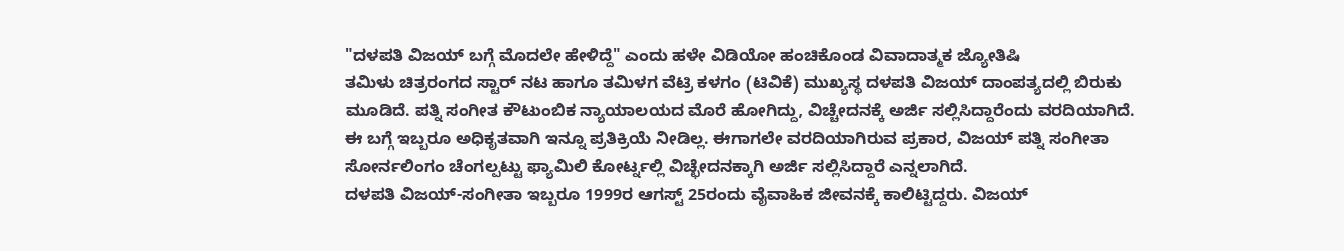"ದಳಪತಿ ವಿಜಯ್ ಬಗ್ಗೆ ಮೊದಲೇ ಹೇಳಿದ್ದೆ" ಎಂದು ಹಳೇ ವಿಡಿಯೋ ಹಂಚಿಕೊಂಡ ವಿವಾದಾತ್ಮಕ ಜ್ಯೋತಿಷಿ
ತಮಿಳು ಚಿತ್ರರಂಗದ ಸ್ಟಾರ್ ನಟ ಹಾಗೂ ತಮಿಳಗ ವೆಟ್ರಿ ಕಳಗಂ (ಟಿವಿಕೆ) ಮುಖ್ಯಸ್ಥ ದಳಪತಿ ವಿಜಯ್ ದಾಂಪತ್ಯದಲ್ಲಿ ಬಿರುಕು ಮೂಡಿದೆ. ಪತ್ನಿ ಸಂಗೀತ ಕೌಟುಂಬಿಕ ನ್ಯಾಯಾಲಯದ ಮೊರೆ ಹೋಗಿದ್ದು, ವಿಚ್ಚೇದನಕ್ಕೆ ಅರ್ಜಿ ಸಲ್ಲಿಸಿದ್ದಾರೆಂದು ವರದಿಯಾಗಿದೆ. ಈ ಬಗ್ಗೆ ಇಬ್ಬರೂ ಅಧಿಕೃತವಾಗಿ ಇನ್ನೂ ಪ್ರತಿಕ್ರಿಯೆ ನೀಡಿಲ್ಲ. ಈಗಾಗಲೇ ವರದಿಯಾಗಿರುವ ಪ್ರಕಾರ, ವಿಜಯ್ ಪತ್ನಿ ಸಂಗೀತಾ ಸೋರ್ನಲಿಂಗಂ ಚೆಂಗಲ್ಪಟ್ಟು ಫ್ಯಾಮಿಲಿ ಕೋರ್ಟ್ನಲ್ಲಿ ವಿಚ್ಛೇದನಕ್ಕಾಗಿ ಅರ್ಜಿ ಸಲ್ಲಿಸಿದ್ದಾರೆ ಎನ್ನಲಾಗಿದೆ.
ದಳಪತಿ ವಿಜಯ್-ಸಂಗೀತಾ ಇಬ್ಬರೂ 1999ರ ಆಗಸ್ಟ್ 25ರಂದು ವೈವಾಹಿಕ ಜೀವನಕ್ಕೆ ಕಾಲಿಟ್ಟಿದ್ದರು. ವಿಜಯ್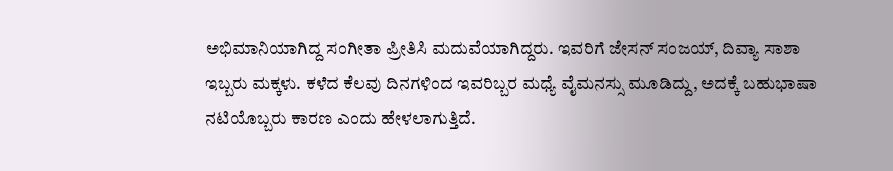ಅಭಿಮಾನಿಯಾಗಿದ್ದ ಸಂಗೀತಾ ಪ್ರೀತಿಸಿ ಮದುವೆಯಾಗಿದ್ದರು. ಇವರಿಗೆ ಜೇಸನ್ ಸಂಜಯ್, ದಿವ್ಯಾ ಸಾಶಾ ಇಬ್ಬರು ಮಕ್ಕಳು. ಕಳೆದ ಕೆಲವು ದಿನಗಳಿಂದ ಇವರಿಬ್ಬರ ಮಧ್ಯೆ ವೈಮನಸ್ಸು ಮೂಡಿದ್ದು, ಅದಕ್ಕೆ ಬಹುಭಾಷಾ ನಟಿಯೊಬ್ಬರು ಕಾರಣ ಎಂದು ಹೇಳಲಾಗುತ್ತಿದೆ.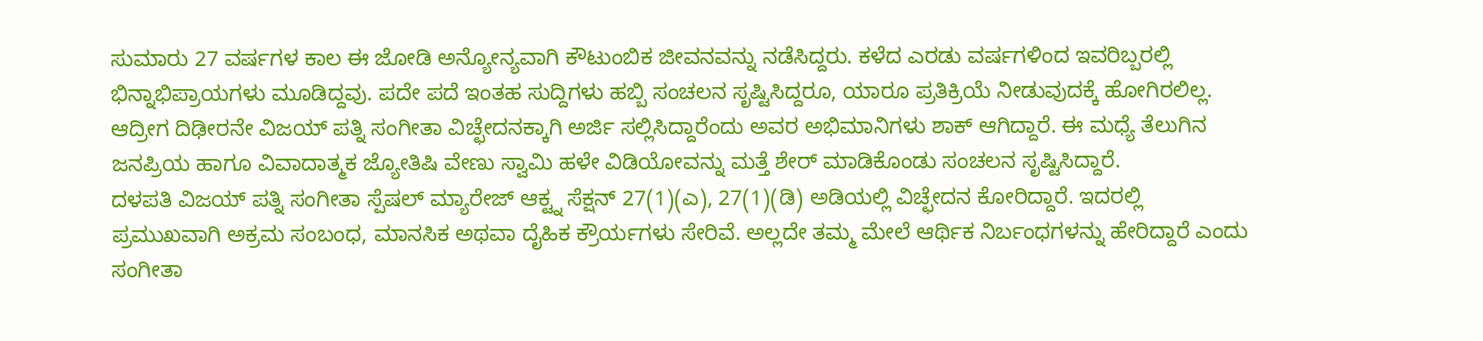ಸುಮಾರು 27 ವರ್ಷಗಳ ಕಾಲ ಈ ಜೋಡಿ ಅನ್ಯೋನ್ಯವಾಗಿ ಕೌಟುಂಬಿಕ ಜೀವನವನ್ನು ನಡೆಸಿದ್ದರು. ಕಳೆದ ಎರಡು ವರ್ಷಗಳಿಂದ ಇವರಿಬ್ಬರಲ್ಲಿ ಭಿನ್ನಾಭಿಪ್ರಾಯಗಳು ಮೂಡಿದ್ದವು. ಪದೇ ಪದೆ ಇಂತಹ ಸುದ್ದಿಗಳು ಹಬ್ಬಿ ಸಂಚಲನ ಸೃಷ್ಟಿಸಿದ್ದರೂ, ಯಾರೂ ಪ್ರತಿಕ್ರಿಯೆ ನೀಡುವುದಕ್ಕೆ ಹೋಗಿರಲಿಲ್ಲ. ಆದ್ರೀಗ ದಿಢೀರನೇ ವಿಜಯ್ ಪತ್ನಿ ಸಂಗೀತಾ ವಿಚ್ಛೇದನಕ್ಕಾಗಿ ಅರ್ಜಿ ಸಲ್ಲಿಸಿದ್ದಾರೆಂದು ಅವರ ಅಭಿಮಾನಿಗಳು ಶಾಕ್ ಆಗಿದ್ದಾರೆ. ಈ ಮಧ್ಯೆ ತೆಲುಗಿನ ಜನಪ್ರಿಯ ಹಾಗೂ ವಿವಾದಾತ್ಮಕ ಜ್ಯೋತಿಷಿ ವೇಣು ಸ್ವಾಮಿ ಹಳೇ ವಿಡಿಯೋವನ್ನು ಮತ್ತೆ ಶೇರ್ ಮಾಡಿಕೊಂಡು ಸಂಚಲನ ಸೃಷ್ಟಿಸಿದ್ದಾರೆ.
ದಳಪತಿ ವಿಜಯ್ ಪತ್ನಿ ಸಂಗೀತಾ ಸ್ಪೆಷಲ್ ಮ್ಯಾರೇಜ್ ಆಕ್ಟ್ನ ಸೆಕ್ಷನ್ 27(1)(ಎ), 27(1)(ಡಿ) ಅಡಿಯಲ್ಲಿ ವಿಚ್ಛೇದನ ಕೋರಿದ್ದಾರೆ. ಇದರಲ್ಲಿ ಪ್ರಮುಖವಾಗಿ ಅಕ್ರಮ ಸಂಬಂಧ, ಮಾನಸಿಕ ಅಥವಾ ದೈಹಿಕ ಕ್ರೌರ್ಯಗಳು ಸೇರಿವೆ. ಅಲ್ಲದೇ ತಮ್ಮ ಮೇಲೆ ಆರ್ಥಿಕ ನಿರ್ಬಂಧಗಳನ್ನು ಹೇರಿದ್ದಾರೆ ಎಂದು ಸಂಗೀತಾ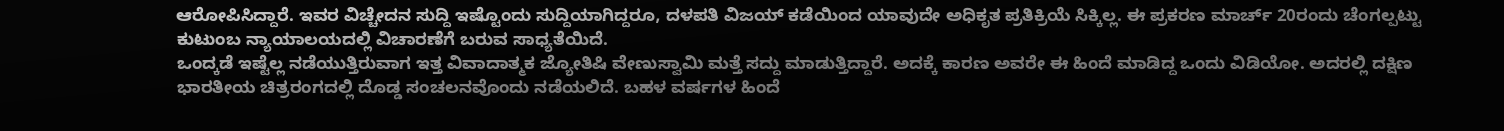ಆರೋಪಿಸಿದ್ದಾರೆ. ಇವರ ವಿಚ್ಚೇದನ ಸುದ್ದಿ ಇಷ್ಟೊಂದು ಸುದ್ದಿಯಾಗಿದ್ದರೂ, ದಳಪತಿ ವಿಜಯ್ ಕಡೆಯಿಂದ ಯಾವುದೇ ಅಧಿಕೃತ ಪ್ರತಿಕ್ರಿಯೆ ಸಿಕ್ಕಿಲ್ಲ. ಈ ಪ್ರಕರಣ ಮಾರ್ಚ್ 20ರಂದು ಚೆಂಗಲ್ಪಟ್ಟು ಕುಟುಂಬ ನ್ಯಾಯಾಲಯದಲ್ಲಿ ವಿಚಾರಣೆಗೆ ಬರುವ ಸಾಧ್ಯತೆಯಿದೆ.
ಒಂದ್ಕಡೆ ಇಷ್ಟೆಲ್ಲ ನಡೆಯುತ್ತಿರುವಾಗ ಇತ್ತ ವಿವಾದಾತ್ಮಕ ಜ್ಯೋತಿಷಿ ವೇಣುಸ್ವಾಮಿ ಮತ್ತೆ ಸದ್ದು ಮಾಡುತ್ತಿದ್ದಾರೆ. ಅದಕ್ಕೆ ಕಾರಣ ಅವರೇ ಈ ಹಿಂದೆ ಮಾಡಿದ್ದ ಒಂದು ವಿಡಿಯೋ. ಅದರಲ್ಲಿ ದಕ್ಷಿಣ ಭಾರತೀಯ ಚಿತ್ರರಂಗದಲ್ಲಿ ದೊಡ್ಡ ಸಂಚಲನವೊಂದು ನಡೆಯಲಿದೆ. ಬಹಳ ವರ್ಷಗಳ ಹಿಂದೆ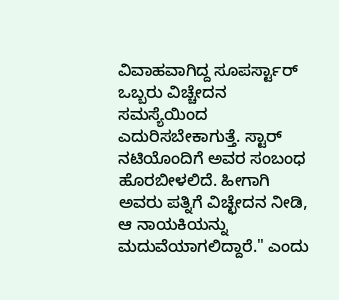ವಿವಾಹವಾಗಿದ್ದ ಸೂಪರ್ಸ್ಟಾರ್ ಒಬ್ಬರು ವಿಚ್ಚೇದನ ಸಮಸ್ಯೆಯಿಂದ ಎದುರಿಸಬೇಕಾಗುತ್ತೆ. ಸ್ಟಾರ್ ನಟಿಯೊಂದಿಗೆ ಅವರ ಸಂಬಂಧ ಹೊರಬೀಳಲಿದೆ. ಹೀಗಾಗಿ ಅವರು ಪತ್ನಿಗೆ ವಿಚ್ಛೇದನ ನೀಡಿ, ಆ ನಾಯಕಿಯನ್ನು ಮದುವೆಯಾಗಲಿದ್ದಾರೆ." ಎಂದು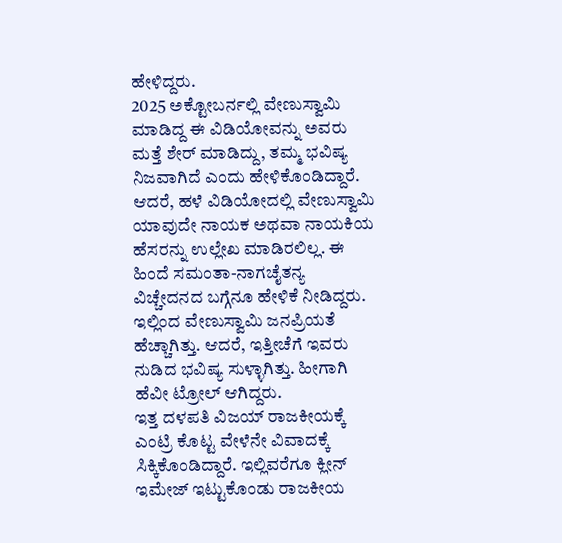ಹೇಳಿದ್ದರು.
2025 ಅಕ್ಟೋಬರ್ನಲ್ಲಿ ವೇಣುಸ್ವಾಮಿ ಮಾಡಿದ್ದ ಈ ವಿಡಿಯೋವನ್ನು ಅವರು ಮತ್ತೆ ಶೇರ್ ಮಾಡಿದ್ದು, ತಮ್ಮ ಭವಿಷ್ಯ ನಿಜವಾಗಿದೆ ಎಂದು ಹೇಳಿಕೊಂಡಿದ್ದಾರೆ. ಆದರೆ, ಹಳೆ ವಿಡಿಯೋದಲ್ಲಿ ವೇಣುಸ್ವಾಮಿ ಯಾವುದೇ ನಾಯಕ ಅಥವಾ ನಾಯಕಿಯ ಹೆಸರನ್ನು ಉಲ್ಲೇಖ ಮಾಡಿರಲಿಲ್ಲ. ಈ ಹಿಂದೆ ಸಮಂತಾ-ನಾಗಚೈತನ್ಯ ವಿಚ್ಚೇದನದ ಬಗ್ಗೆನೂ ಹೇಳಿಕೆ ನೀಡಿದ್ದರು. ಇಲ್ಲಿಂದ ವೇಣುಸ್ವಾಮಿ ಜನಪ್ರಿಯತೆ ಹೆಚ್ಚಾಗಿತ್ತು. ಆದರೆ, ಇತ್ತೀಚೆಗೆ ಇವರು ನುಡಿದ ಭವಿಷ್ಯ ಸುಳ್ಳಾಗಿತ್ತು. ಹೀಗಾಗಿ ಹೆವೀ ಟ್ರೋಲ್ ಆಗಿದ್ದರು.
ಇತ್ತ ದಳಪತಿ ವಿಜಯ್ ರಾಜಕೀಯಕ್ಕೆ ಎಂಟ್ರಿ ಕೊಟ್ಟ ವೇಳೆನೇ ವಿವಾದಕ್ಕೆ ಸಿಕ್ಕಿಕೊಂಡಿದ್ದಾರೆ. ಇಲ್ಲಿವರೆಗೂ ಕ್ಲೀನ್ ಇಮೇಜ್ ಇಟ್ಟುಕೊಂಡು ರಾಜಕೀಯ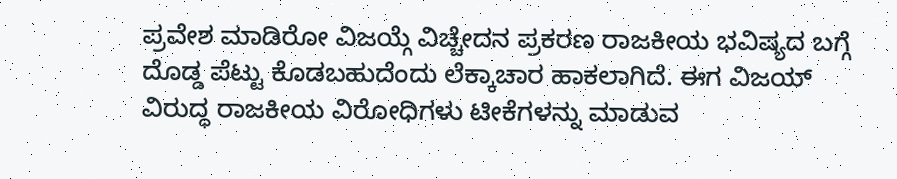ಪ್ರವೇಶ ಮಾಡಿರೋ ವಿಜಯ್ಗೆ ವಿಚ್ಚೇದನ ಪ್ರಕರಣ ರಾಜಕೀಯ ಭವಿಷ್ಯದ ಬಗ್ಗೆ ದೊಡ್ಡ ಪೆಟ್ಟು ಕೊಡಬಹುದೆಂದು ಲೆಕ್ಕಾಚಾರ ಹಾಕಲಾಗಿದೆ. ಈಗ ವಿಜಯ್ ವಿರುದ್ಧ ರಾಜಕೀಯ ವಿರೋಧಿಗಳು ಟೀಕೆಗಳನ್ನು ಮಾಡುವ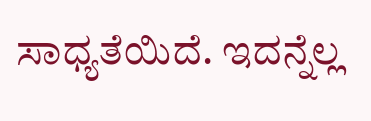ಸಾಧ್ಯತೆಯಿದೆ. ಇದನ್ನೆಲ್ಲ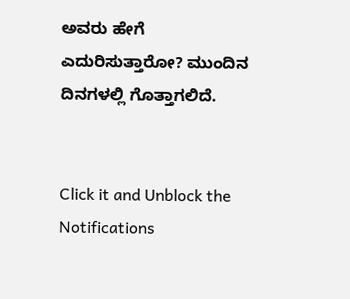ಅವರು ಹೇಗೆ ಎದುರಿಸುತ್ತಾರೋ? ಮುಂದಿನ ದಿನಗಳಲ್ಲಿ ಗೊತ್ತಾಗಲಿದೆ.


Click it and Unblock the Notifications